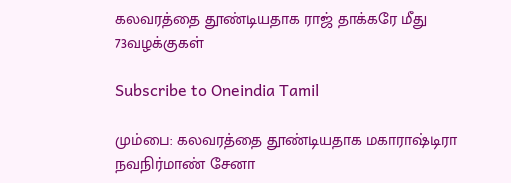கலவரத்தை தூண்டியதாக ராஜ் தாக்கரே மீது 73வழக்குகள்

Subscribe to Oneindia Tamil

மும்பை: கலவரத்தை தூண்டியதாக மகாராஷ்டிரா நவநிர்மாண் சேனா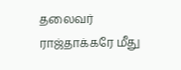தலைவர் ராஜ்தாக்கரே மீது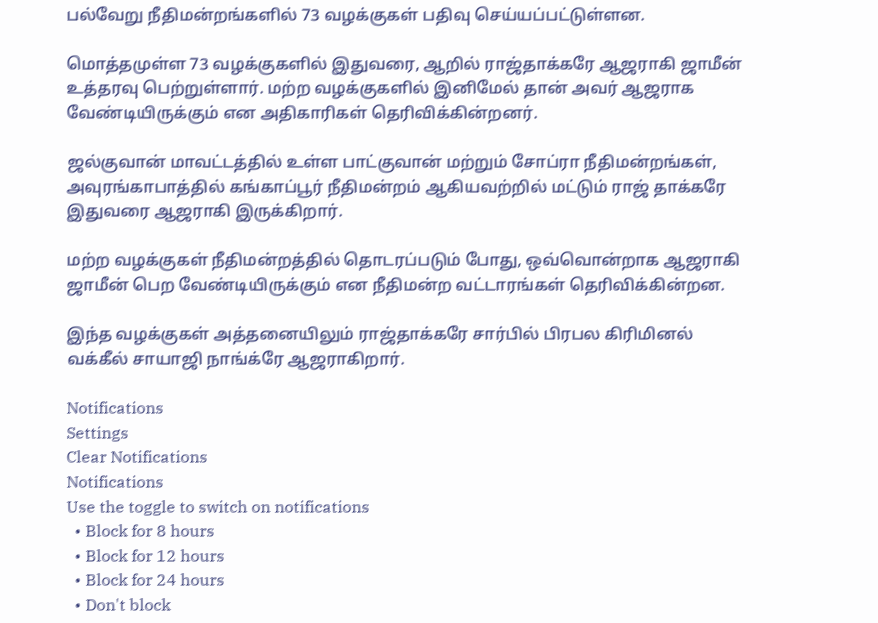பல்வேறு நீதிமன்றங்களில் 73 வழக்குகள் பதிவு செய்யப்பட்டுள்ளன.

மொத்தமுள்ள 73 வழக்குகளில் இதுவரை, ஆறில் ராஜ்தாக்கரே ஆஜராகி ஜாமீன் உத்தரவு பெற்றுள்ளார். மற்ற வழக்குகளில் இனிமேல் தான் அவர் ஆஜராக வேண்டியிருக்கும் என அதிகாரிகள் தெரிவிக்கின்றனர்.

ஜல்குவான் மாவட்டத்தில் உள்ள பாட்குவான் மற்றும் சோப்ரா நீதிமன்றங்கள், அவுரங்காபாத்தில் கங்காப்பூர் நீதிமன்றம் ஆகியவற்றில் மட்டும் ராஜ் தாக்கரே இதுவரை ஆஜராகி இருக்கிறார்.

மற்ற வழக்குகள் நீதிமன்றத்தில் தொடரப்படும் போது, ஒவ்வொன்றாக ஆஜராகி ஜாமீன் பெற வேண்டியிருக்கும் என நீதிமன்ற வட்டாரங்கள் தெரிவிக்கின்றன.

இந்த வழக்குகள் அத்தனையிலும் ராஜ்தாக்கரே சார்பில் பிரபல கிரிமினல் வக்கீல் சாயாஜி நாங்க்ரே ஆஜராகிறார்.

Notifications
Settings
Clear Notifications
Notifications
Use the toggle to switch on notifications
  • Block for 8 hours
  • Block for 12 hours
  • Block for 24 hours
  • Don't block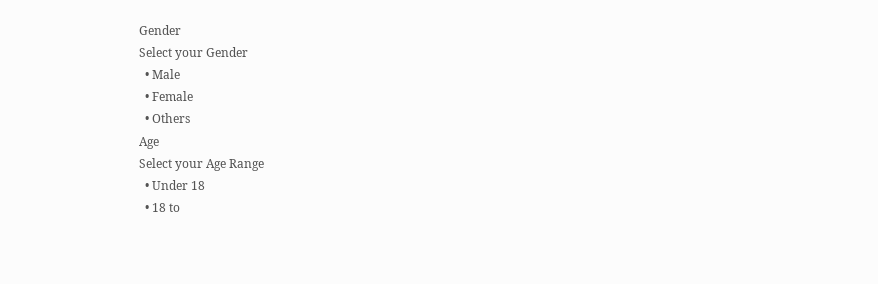Gender
Select your Gender
  • Male
  • Female
  • Others
Age
Select your Age Range
  • Under 18
  • 18 to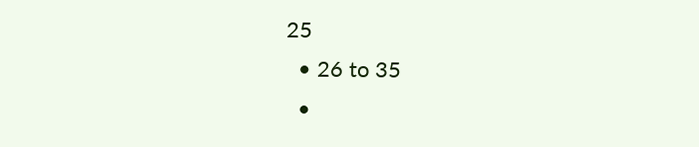25
  • 26 to 35
  •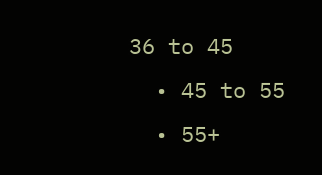36 to 45
  • 45 to 55
  • 55+